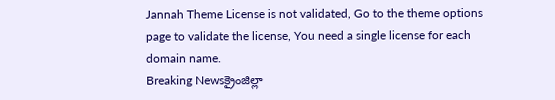Jannah Theme License is not validated, Go to the theme options page to validate the license, You need a single license for each domain name.
Breaking Newsక్రైంజిల్లా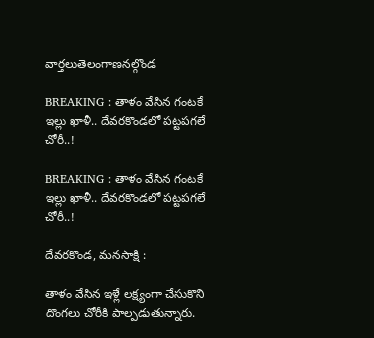వార్తలుతెలంగాణనల్గొండ

BREAKING : తాళం వేసిన గంటకే ఇల్లు ఖాళీ.. దేవరకొండలో పట్టపగలే చోరీ..!

BREAKING : తాళం వేసిన గంటకే ఇల్లు ఖాళీ.. దేవరకొండలో పట్టపగలే చోరీ..!

దేవరకొండ, మనసాక్షి :

తాళం వేసిన ఇళ్లే లక్ష్యంగా చేసుకొని దొంగలు చోరీకి పాల్పడుతున్నారు.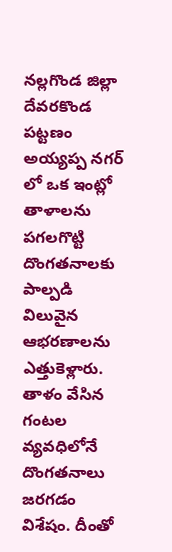నల్లగొండ జిల్లా దేవరకొండ పట్టణం అయ్యప్ప నగర్ లో ఒక ఇంట్లో తాళాలను పగలగొట్టి దొంగతనాలకు పాల్పడి విలువైన ఆభరణాలను ఎత్తుకెళ్లారు. తాళం వేసిన గంటల వ్యవధిలోనే దొంగతనాలు జరగడం విశేషం. దీంతో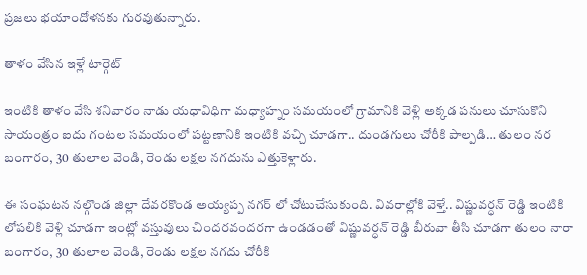ప్రజలు భయాందోళనకు గురవుతున్నారు.

తాళం వేసిన ఇళ్లే టార్గెట్

ఇంటికి తాళం వేసి శనివారం నాడు యధావిధిగా మధ్యాహ్నం సమయంలో గ్రామానికి వెళ్లి అక్కడ పనులు చూసుకొని సాయంత్రం ఐదు గంటల సమయంలో పట్టణానికి ఇంటికి వచ్చి చూడగా.. దుండగులు చోరీకి పాల్పడి… తులం నర బంగారం, 30 తులాల వెండి, రెండు లక్షల నగదును ఎత్తుకెళ్లారు.

ఈ సంఘటన నల్గొండ జిల్లా దేవరకొండ అయ్యప్ప నగర్ లో చోటుచేసుకుంది. వివరాల్లోకి వెళ్తే.. విష్ణువర్ధన్ రెడ్డి ఇంటికి లోపలికి వెళ్లి చూడగా ఇంట్లో వస్తువులు చిందరవందరగా ఉండడంతో విష్ణువర్ధన్ రెడ్డి బీరువా తీసి చూడగా తులం నారా బంగారం, 30 తులాల వెండి, రెండు లక్షల నగదు చోరీకి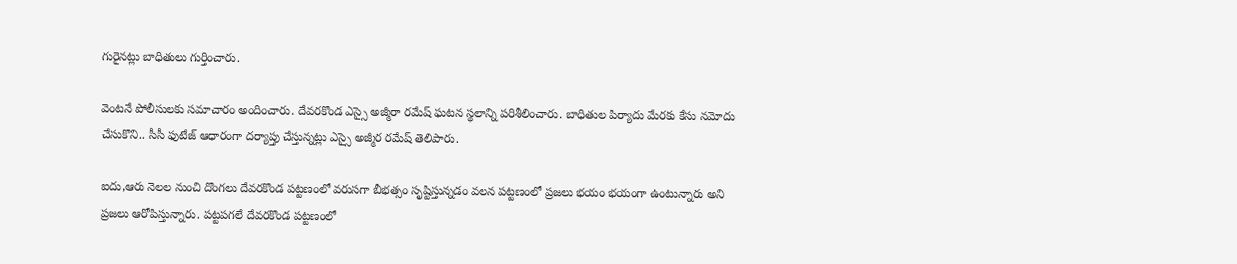గురైనట్లు బాధితులు గుర్తించారు.

వెంటనే పోలీసులకు సమాచారం అందించారు. దేవరకొండ ఎస్సై అజ్మీరా రమేష్ ఘటన స్థలాన్ని పరిశీలించారు. బాధితుల పిర్యాదు మేరకు కేసు నమోదు చేసుకొని.. సీసీ ఫుటేజ్ ఆధారంగా దర్యాప్తు చేస్తున్నట్లు ఎస్సై అజ్మీర రమేష్ తెలిపారు.

ఐదు,ఆరు నెలల నుంచి దొంగలు దేవరకొండ పట్టణంలో వరుసగా బీభత్సం సృష్టిస్తున్నడం వలన పట్టణంలో ప్రజలు భయం భయంగా ఉంటున్నారు అని ప్రజలు ఆరోపిస్తున్నారు. పట్టపగలే దేవరకొండ పట్టణంలో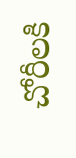చోరీలకి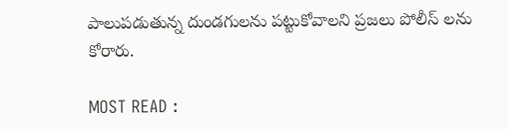పాలుపడుతున్న దుండగులను పట్టుకోవాలని ప్రజలు పోలీస్ లను కోరారు.

MOST READ :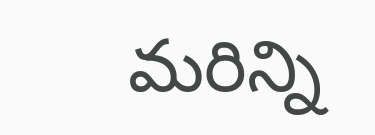మరిన్ని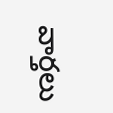వార్తలు